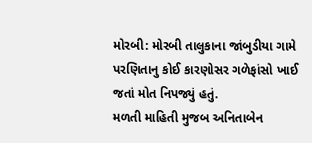મોરબી: મોરબી તાલુકાના જાંબુડીયા ગામે પરણિતાનુ કોઈ કારણોસર ગળેફાંસો ખાઈ જતાં મોત નિપજ્યું હતું.
મળતી માહિતી મુજબ અનિતાબેન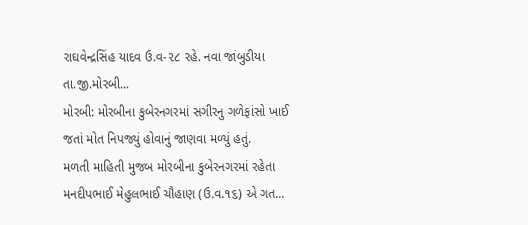રાઘવેન્દ્રસિંહ યાદવ ઉ.વ-૨૮ રહે. નવા જાંબુડીયા તા.જી.મોરબી...
મોરબી: મોરબીના કુબેરનગરમાં સગીરનુ ગળેફાંસો ખાઈ જતાં મોત નિપજ્યું હોવાનું જાણવા મળ્યું હતું.
મળતી માહિતી મુજબ મોરબીના કુબેરનગરમાં રહેતા મનદીપભાઈ મેહુલભાઈ ચૌહાણ (ઉ.વ.૧૬) એ ગત...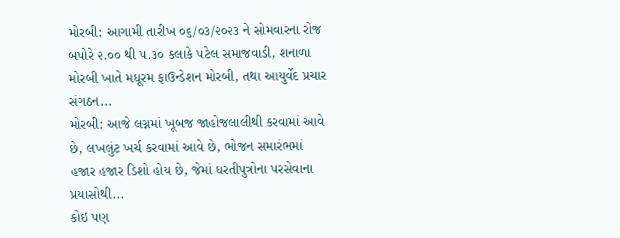મોરબી: આગામી તારીખ ૦૬/૦૩/૨૦૨૩ ને સોમવારના રોજ બપોરે ૨.૦૦ થી ૫.૩૦ કલાકે પટેલ સમાજવાડી, શનાળા મોરબી ખાતે મધૂરમ ફાઉન્ડેશન મોરબી, તથા આયુર્વેદ પ્રચાર સંગઠન...
મોરબી: આજે લગ્નમાં ખૂબજ જાહોજલાલીથી કરવામાં આવે છે, લખલુંટ ખર્ચ કરવામાં આવે છે, ભોજન સમારંભમાં હજાર હજાર ડિશો હોય છે, જેમાં ધરતીપુત્રોના પરસેવાના પ્રયાસોથી...
કોઇ પણ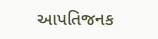આપતિજનક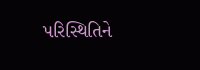પરિસ્થિતિને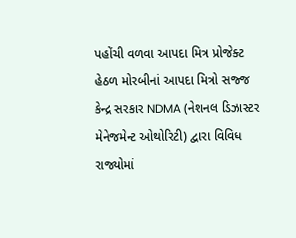પહોંચી વળવા આપદા મિત્ર પ્રોજેક્ટ હેઠળ મોરબીનાં આપદા મિત્રો સજ્જ
કેન્દ્ર સરકાર NDMA (નેશનલ ડિઝાસ્ટર મેનેજમેન્ટ ઓથોરિટી) દ્વારા વિવિધ રાજ્યોમાં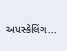અપસ્કેલિંગ...